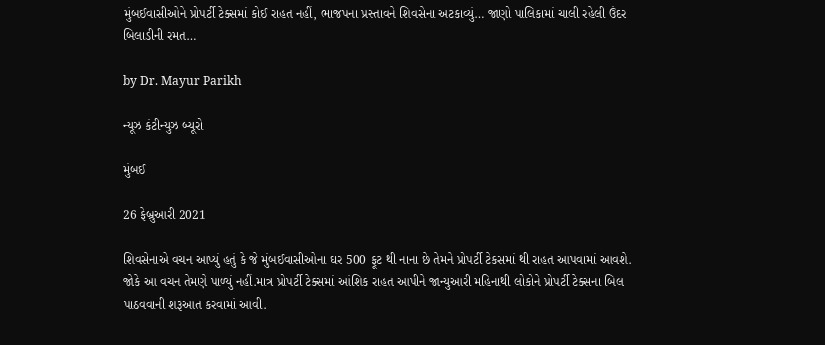મુંબઈવાસીઓને પ્રોપર્ટી ટેક્સમાં કોઈ રાહત નહીં, ભાજપના પ્રસ્તાવને શિવસેના અટકાવ્યું… જાણો પાલિકામાં ચાલી રહેલી ઉંદર બિલાડીની રમત…

by Dr. Mayur Parikh

ન્યૂઝ કંટીન્યુઝ બ્યૂરો

મુંબઈ

26 ફેબ્રુઆરી 2021

શિવસેનાએ વચન આપ્યું હતું કે જે મુંબઈવાસીઓના ઘર 500 ફૂટ થી નાના છે તેમને પ્રોપર્ટી ટેકસમાં થી રાહત આપવામાં આવશે. જોકે આ વચન તેમણે પાળ્યું નહીં.માત્ર પ્રોપર્ટી ટેક્સમાં આંશિક રાહત આપીને જાન્યુઆરી મહિનાથી લોકોને પ્રોપર્ટી ટેક્સના બિલ પાઠવવાની શરૂઆત કરવામાં આવી.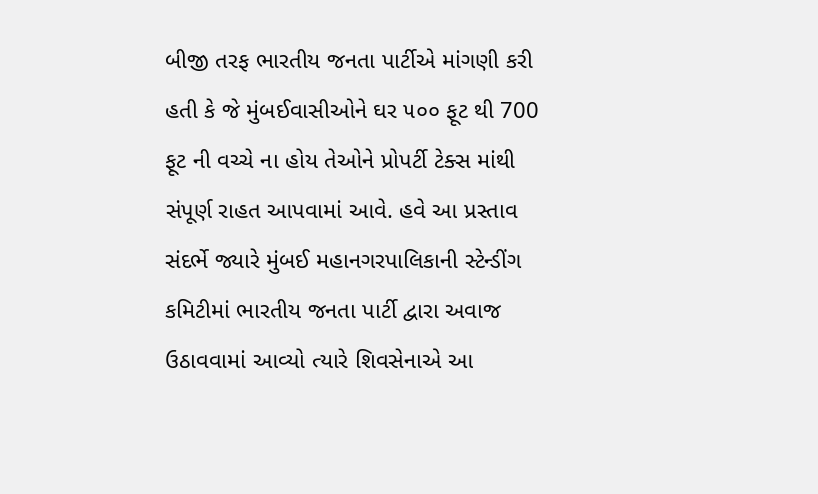બીજી તરફ ભારતીય જનતા પાર્ટીએ માંગણી કરી હતી કે જે મુંબઈવાસીઓને ઘર ૫૦૦ ફૂટ થી 700 ફૂટ ની વચ્ચે ના હોય તેઓને પ્રોપર્ટી ટેક્સ માંથી સંપૂર્ણ રાહત આપવામાં આવે. હવે આ પ્રસ્તાવ સંદર્ભે જ્યારે મુંબઈ મહાનગરપાલિકાની સ્ટેન્ડીંગ કમિટીમાં ભારતીય જનતા પાર્ટી દ્વારા અવાજ ઉઠાવવામાં આવ્યો ત્યારે શિવસેનાએ આ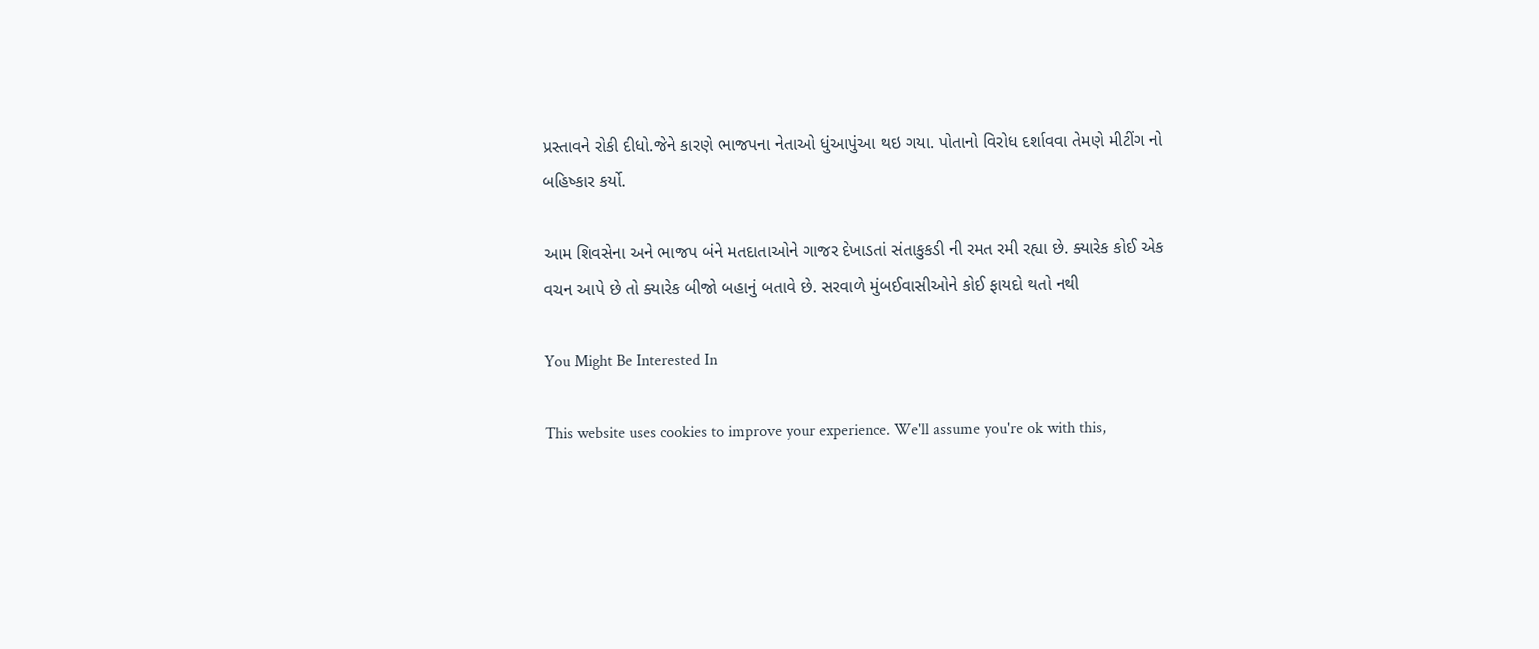પ્રસ્તાવને રોકી દીધો.જેને કારણે ભાજપના નેતાઓ ધુંઆપુંઆ થઇ ગયા. પોતાનો વિરોધ દર્શાવવા તેમણે મીટીંગ નો બહિષ્કાર કર્યો.

આમ શિવસેના અને ભાજપ બંને મતદાતાઓને ગાજર દેખાડતાં સંતાકુકડી ની રમત રમી રહ્યા છે. ક્યારેક કોઈ એક વચન આપે છે તો ક્યારેક બીજો બહાનું બતાવે છે. સરવાળે મુંબઈવાસીઓને કોઈ ફાયદો થતો નથી

You Might Be Interested In

This website uses cookies to improve your experience. We'll assume you're ok with this,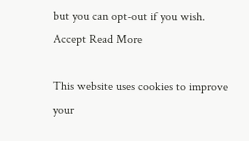but you can opt-out if you wish. Accept Read More

This website uses cookies to improve your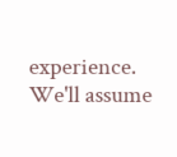experience. We'll assume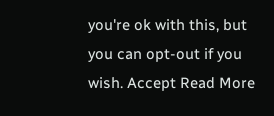you're ok with this, but you can opt-out if you wish. Accept Read More